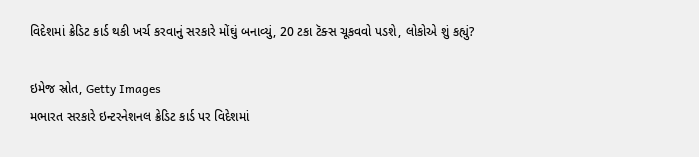વિદેશમાં ક્રેડિટ કાર્ડ થકી ખર્ચ કરવાનું સરકારે મોંઘું બનાવ્યું, 20 ટકા ટૅક્સ ચૂકવવો પડશે, લોકોએ શું કહ્યું?

ઇમેજ સ્રોત, Getty Images
મભારત સરકારે ઇન્ટરનેશનલ ક્રેડિટ કાર્ડ પર વિદેશમાં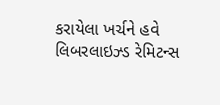કરાયેલા ખર્ચને હવે લિબરલાઇઝ્ડ રેમિટન્સ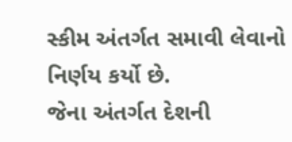સ્કીમ અંતર્ગત સમાવી લેવાનો નિર્ણય કર્યો છે.
જેના અંતર્ગત દેશની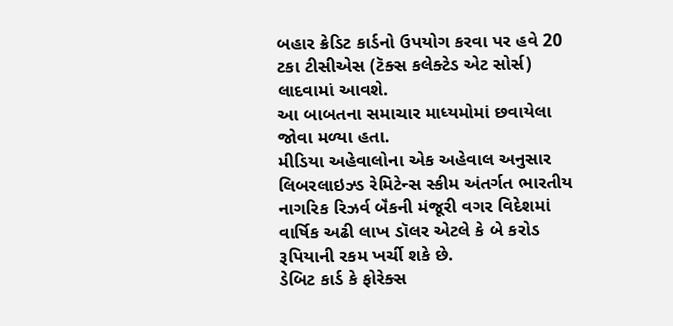બહાર ક્રેડિટ કાર્ડનો ઉપયોગ કરવા પર હવે 20 ટકા ટીસીએસ (ટૅક્સ કલેક્ટેડ એટ સોર્સ) લાદવામાં આવશે.
આ બાબતના સમાચાર માધ્યમોમાં છવાયેલા જોવા મળ્યા હતા.
મીડિયા અહેવાલોના એક અહેવાલ અનુસાર લિબરલાઇઝ્ડ રેમિટેન્સ સ્કીમ અંતર્ગત ભારતીય નાગરિક રિઝર્વ બૅંકની મંજૂરી વગર વિદેશમાં વાર્ષિક અઢી લાખ ડૉલર એટલે કે બે કરોડ રૂપિયાની રકમ ખર્ચી શકે છે.
ડેબિટ કાર્ડ કે ફોરેક્સ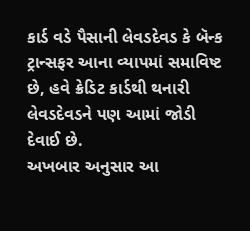કાર્ડ વડે પૈસાની લેવડદેવડ કે બૅન્ક ટ્રાન્સફર આના વ્યાપમાં સમાવિષ્ટ છે, હવે ક્રેડિટ કાર્ડથી થનારી લેવડદેવડને પણ આમાં જોડી દેવાઈ છે.
અખબાર અનુસાર આ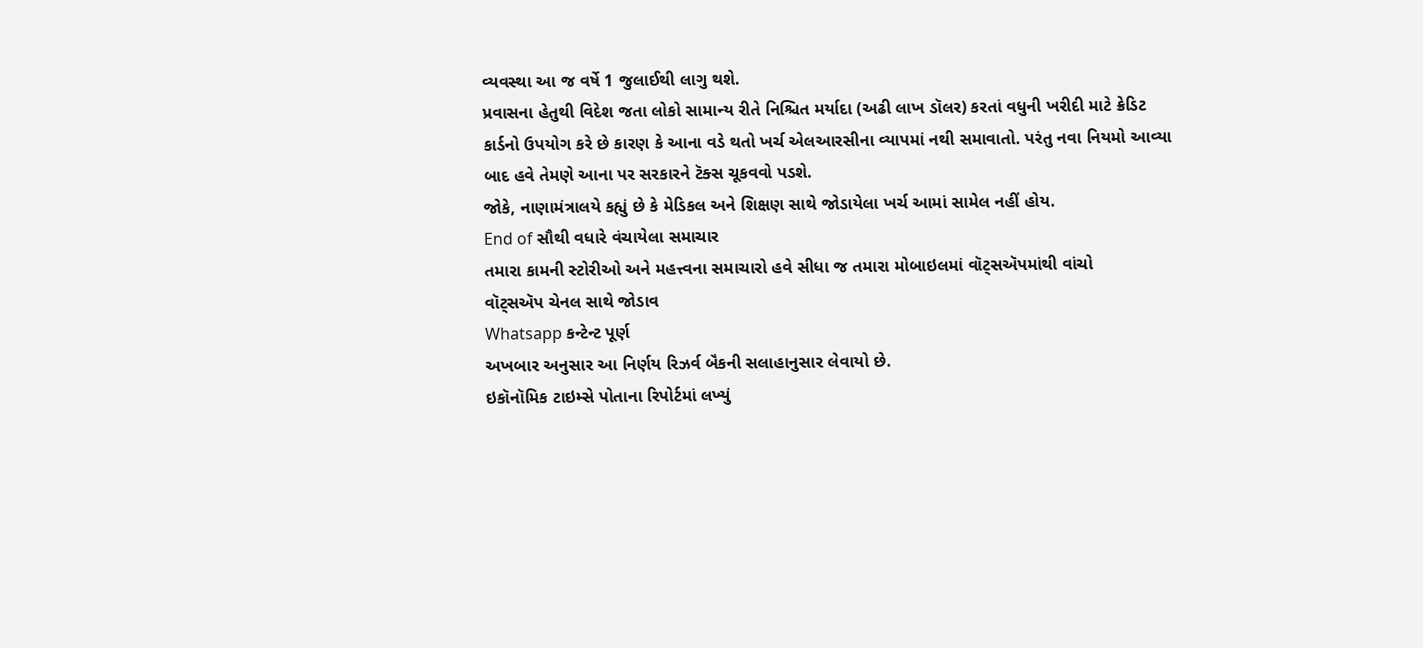વ્યવસ્થા આ જ વર્ષે 1 જુલાઈથી લાગુ થશે.
પ્રવાસના હેતુથી વિદેશ જતા લોકો સામાન્ય રીતે નિશ્ચિત મર્યાદા (અઢી લાખ ડૉલર) કરતાં વધુની ખરીદી માટે ક્રેડિટ કાર્ડનો ઉપયોગ કરે છે કારણ કે આના વડે થતો ખર્ચ એલઆરસીના વ્યાપમાં નથી સમાવાતો. પરંતુ નવા નિયમો આવ્યા બાદ હવે તેમણે આના પર સરકારને ટૅક્સ ચૂકવવો પડશે.
જોકે, નાણામંત્રાલયે કહ્યું છે કે મેડિકલ અને શિક્ષણ સાથે જોડાયેલા ખર્ચ આમાં સામેલ નહીં હોય.
End of સૌથી વધારે વંચાયેલા સમાચાર
તમારા કામની સ્ટોરીઓ અને મહત્ત્વના સમાચારો હવે સીધા જ તમારા મોબાઇલમાં વૉટ્સઍપમાંથી વાંચો
વૉટ્સઍપ ચેનલ સાથે જોડાવ
Whatsapp કન્ટેન્ટ પૂર્ણ
અખબાર અનુસાર આ નિર્ણય રિઝર્વ બૅંકની સલાહાનુસાર લેવાયો છે.
ઇકૉનૉમિક ટાઇમ્સે પોતાના રિપોર્ટમાં લખ્યું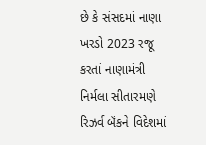છે કે સંસદમાં નાણા ખરડો 2023 રજૂ કરતાં નાણામંત્રી નિર્મલા સીતારમણે રિઝર્વ બૅંકને વિદેશમાં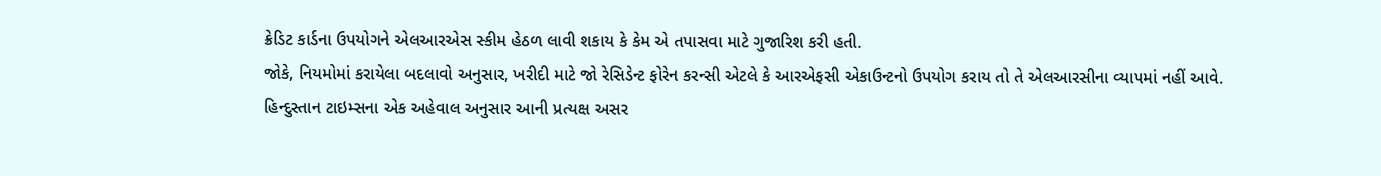ક્રેડિટ કાર્ડના ઉપયોગને એલઆરએસ સ્કીમ હેઠળ લાવી શકાય કે કેમ એ તપાસવા માટે ગુજારિશ કરી હતી.
જોકે, નિયમોમાં કરાયેલા બદલાવો અનુસાર, ખરીદી માટે જો રેસિડેન્ટ ફોરેન કરન્સી એટલે કે આરએફસી એકાઉન્ટનો ઉપયોગ કરાય તો તે એલઆરસીના વ્યાપમાં નહીં આવે.
હિન્દુસ્તાન ટાઇમ્સના એક અહેવાલ અનુસાર આની પ્રત્યક્ષ અસર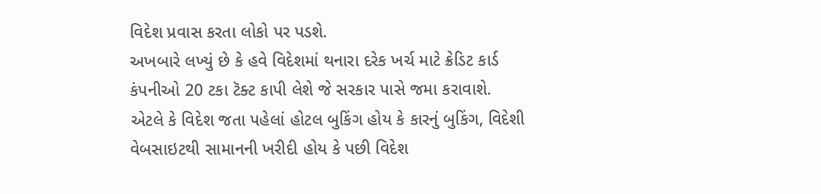વિદેશ પ્રવાસ કરતા લોકો પર પડશે.
અખબારે લખ્યું છે કે હવે વિદેશમાં થનારા દરેક ખર્ચ માટે ક્રેડિટ કાર્ડ કંપનીઓ 20 ટકા ટૅક્ટ કાપી લેશે જે સરકાર પાસે જમા કરાવાશે.
એટલે કે વિદેશ જતા પહેલાં હોટલ બુકિંગ હોય કે કારનું બુકિંગ, વિદેશી વેબસાઇટથી સામાનની ખરીદી હોય કે પછી વિદેશ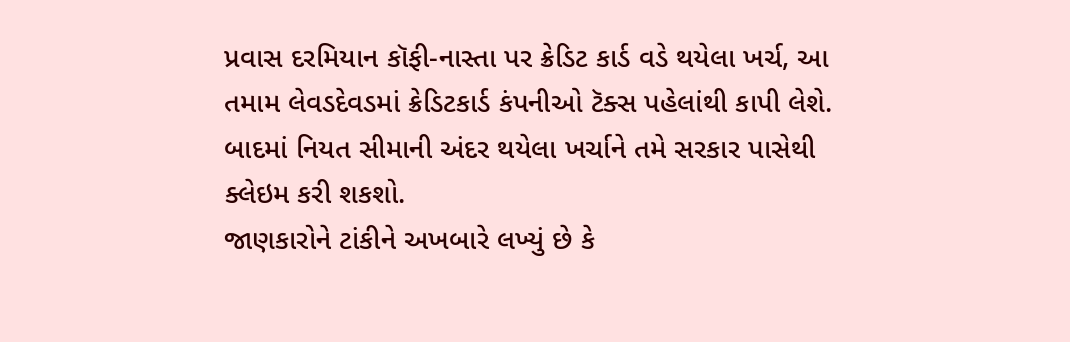પ્રવાસ દરમિયાન કૉફી-નાસ્તા પર ક્રેડિટ કાર્ડ વડે થયેલા ખર્ચ, આ તમામ લેવડદેવડમાં ક્રેડિટકાર્ડ કંપનીઓ ટૅક્સ પહેલાંથી કાપી લેશે.
બાદમાં નિયત સીમાની અંદર થયેલા ખર્ચાને તમે સરકાર પાસેથી ક્લેઇમ કરી શકશો.
જાણકારોને ટાંકીને અખબારે લખ્યું છે કે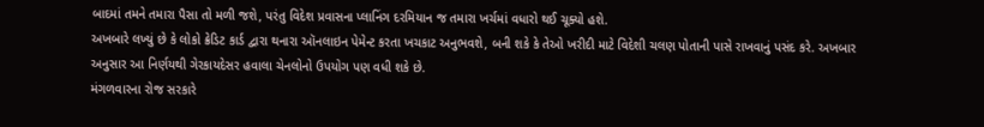બાદમાં તમને તમારા પૈસા તો મળી જશે, પરંતુ વિદેશ પ્રવાસના પ્લાનિંગ દરમિયાન જ તમારા ખર્ચમાં વધારો થઈ ચૂક્યો હશે.
અખબારે લખ્યું છે કે લોકો ક્રેડિટ કાર્ડ દ્વારા થનારા ઑનલાઇન પેમેન્ટ કરતા ખચકાટ અનુભવશે, બની શકે કે તેઓ ખરીદી માટે વિદેશી ચલણ પોતાની પાસે રાખવાનું પસંદ કરે. અખબાર અનુસાર આ નિર્ણયથી ગેરકાયદેસર હવાલા ચેનલોનો ઉપયોગ પણ વધી શકે છે.
મંગળવારના રોજ સરકારે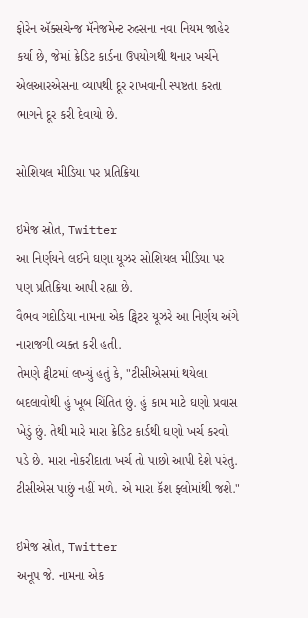ફોરેન ઍક્સચેન્જ મૅનેજમેન્ટ રુલ્સના નવા નિયમ જાહેર કર્યા છે, જેમાં ક્રેડિટ કાર્ડના ઉપયોગથી થનાર ખર્ચને એલઆરએસના વ્યાપથી દૂર રાખવાની સ્પષ્ટતા કરતા ભાગને દૂર કરી દેવાયો છે.

સોશિયલ મીડિયા પર પ્રતિક્રિયા

ઇમેજ સ્રોત, Twitter
આ નિર્ણયને લઈને ઘણા યૂઝર સોશિયલ મીડિયા પર પણ પ્રતિક્રિયા આપી રહ્યા છે.
વૈભવ ગદોડિયા નામના એક ટ્વિટર યૂઝરે આ નિર્ણય અંગે નારાજગી વ્યક્ત કરી હતી.
તેમણે ટ્વીટમાં લખ્યું હતું કે, "ટીસીએસમાં થયેલા બદલાવોથી હું ખૂબ ચિંતિત છું. હું કામ માટે ઘણો પ્રવાસ ખેડું છું. તેથી મારે મારા ક્રેડિટ કાર્ડથી ઘણો ખર્ચ કરવો પડે છે. મારા નોકરીદાતા ખર્ચ તો પાછો આપી દેશે પરંતુ. ટીસીએસ પાછું નહીં મળે. એ મારા કૅશ ફ્લોમાંથી જશે."

ઇમેજ સ્રોત, Twitter
અનૂપ જે. નામના એક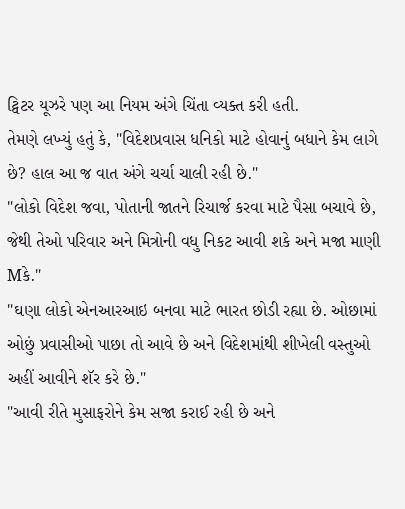ટ્વિટર યૂઝરે પણ આ નિયમ અંગે ચિંતા વ્યક્ત કરી હતી.
તેમણે લખ્યું હતું કે, "વિદેશપ્રવાસ ધનિકો માટે હોવાનું બધાને કેમ લાગે છે? હાલ આ જ વાત અંગે ચર્ચા ચાલી રહી છે."
"લોકો વિદેશ જવા, પોતાની જાતને રિચાર્જ કરવા માટે પૈસા બચાવે છે, જેથી તેઓ પરિવાર અને મિત્રોની વધુ નિકટ આવી શકે અને મજા માણી Mકે."
"ઘણા લોકો એનઆરઆઇ બનવા માટે ભારત છોડી રહ્યા છે. ઓછામાં ઓછું પ્રવાસીઓ પાછા તો આવે છે અને વિદેશમાંથી શીખેલી વસ્તુઓ અહીં આવીને શૅર કરે છે."
"આવી રીતે મુસાફરોને કેમ સજા કરાઈ રહી છે અને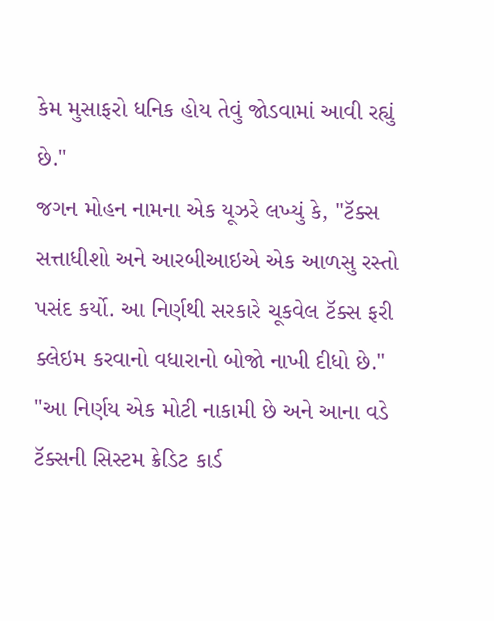કેમ મુસાફરો ધનિક હોય તેવું જોડવામાં આવી રહ્યું છે."
જગન મોહન નામના એક યૂઝરે લખ્યું કે, "ટૅક્સ સત્તાધીશો અને આરબીઆઇએ એક આળસુ રસ્તો પસંદ કર્યો. આ નિર્ણથી સરકારે ચૂકવેલ ટૅક્સ ફરી ક્લેઇમ કરવાનો વધારાનો બોજો નાખી દીધો છે."
"આ નિર્ણય એક મોટી નાકામી છે અને આના વડે ટૅક્સની સિસ્ટમ ક્રેડિટ કાર્ડ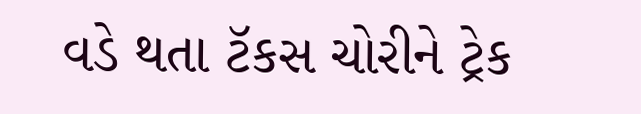વડે થતા ટૅકસ ચોરીને ટ્રેક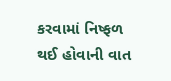કરવામાં નિષ્ફળ થઈ હોવાની વાત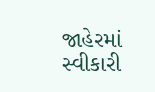જાહેરમાં સ્વીકારી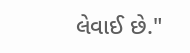લેવાઈ છે."